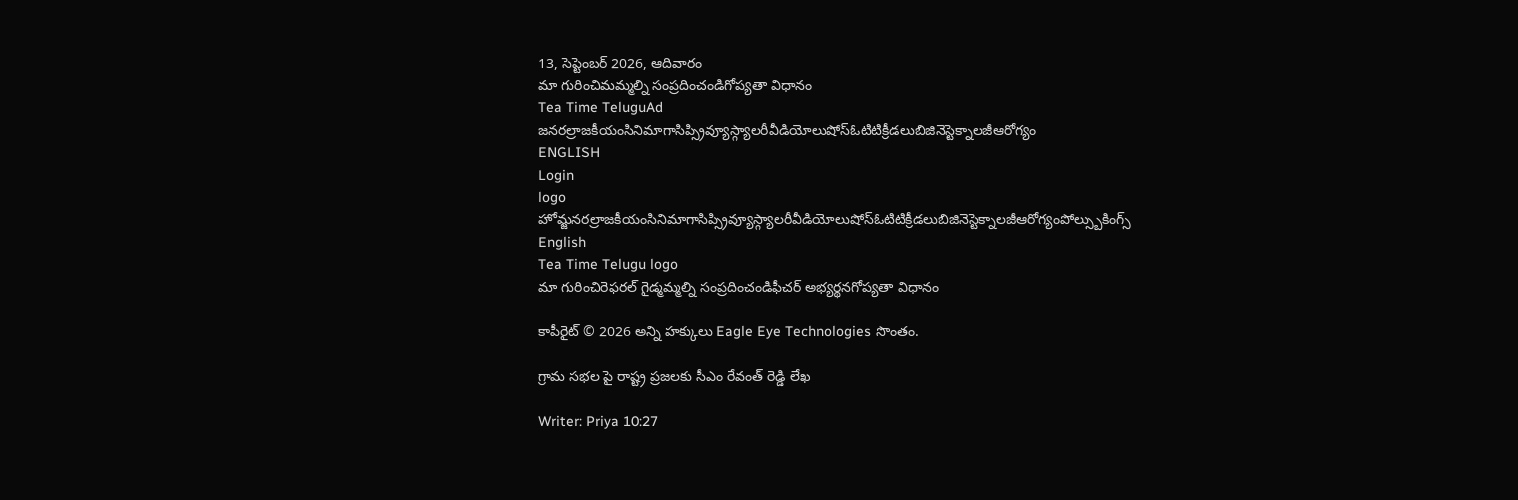13, సెప్టెంబర్ 2026, ఆదివారం
మా గురించిమమ్మల్ని సంప్రదించండిగోప్యతా విధానం
Tea Time TeluguAd
జనరల్రాజకీయంసినిమాగాసిప్స్రివ్యూస్గ్యాలరీవీడియోలుషోస్ఓటిటిక్రీడలుబిజినెస్టెక్నాలజీఆరోగ్యం
ENGLISH
Login
logo
హోమ్జనరల్రాజకీయంసినిమాగాసిప్స్రివ్యూస్గ్యాలరీవీడియోలుషోస్ఓటిటిక్రీడలుబిజినెస్టెక్నాలజీఆరోగ్యంపోల్స్బుకింగ్స్
English
Tea Time Telugu logo
మా గురించిరెఫరల్ గైడ్మమ్మల్ని సంప్రదించండిఫీచర్ అభ్యర్థనగోప్యతా విధానం

కాపీరైట్ © 2026 అన్ని హక్కులు Eagle Eye Technologies సొంతం.

గ్రామ సభల పై రాష్ట్ర ప్రజలకు సీఎం రేవంత్ రెడ్డి లేఖ

Writer: Priya 10:27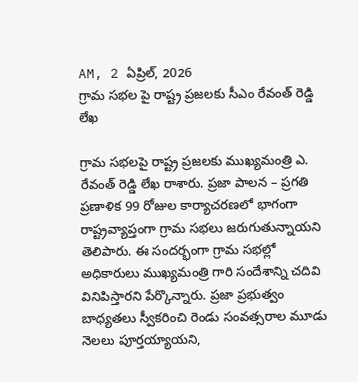AM, 2 ఏప్రిల్, 2026
గ్రామ సభల పై రాష్ట్ర ప్రజలకు సీఎం రేవంత్ రెడ్డి లేఖ

గ్రామ సభలపై రాష్ట్ర ప్రజలకు ముఖ్యమంత్రి ఎ. రేవంత్ రెడ్డి లేఖ రాశారు. ప్రజా పాలన – ప్రగతి ప్రణాళిక 99 రోజుల కార్యాచరణలో భాగంగా రాష్ట్రవ్యాప్తంగా గ్రామ సభలు జరుగుతున్నాయని తెలిపారు. ఈ సందర్భంగా గ్రామ సభల్లో అధికారులు ముఖ్యమంత్రి గారి సందేశాన్ని చదివి వినిపిస్తారని పేర్కొన్నారు. ప్రజా ప్రభుత్వం బాధ్యతలు స్వీకరించి రెండు సంవత్సరాల మూడు నెలలు పూర్తయ్యాయని,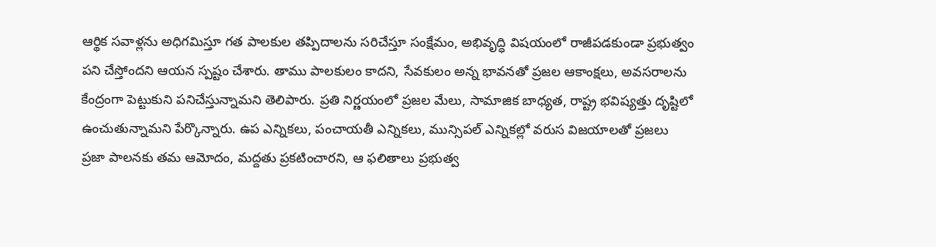ఆర్థిక సవాళ్లను అధిగమిస్తూ గత పాలకుల తప్పిదాలను సరిచేస్తూ సంక్షేమం, అభివృద్ధి విషయంలో రాజీపడకుండా ప్రభుత్వం పని చేస్తోందని ఆయన స్పష్టం చేశారు. తాము పాలకులం కాదని, సేవకులం అన్న భావనతో ప్రజల ఆకాంక్షలు, అవసరాలను కేంద్రంగా పెట్టుకుని పనిచేస్తున్నామని తెలిపారు. ప్రతి నిర్ణయంలో ప్రజల మేలు, సామాజిక బాధ్యత, రాష్ట్ర భవిష్యత్తు దృష్టిలో ఉంచుతున్నామని పేర్కొన్నారు. ఉప ఎన్నికలు, పంచాయతీ ఎన్నికలు, మున్సిపల్ ఎన్నికల్లో వరుస విజయాలతో ప్రజలు ప్రజా పాలనకు తమ ఆమోదం, మద్దతు ప్రకటించారని, ఆ ఫలితాలు ప్రభుత్వ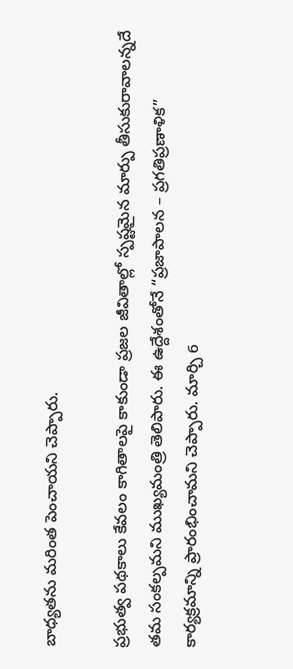బాధ్యతను మరింత పెంచాయని చెప్పారు.

ప్రభుత్వ పథకాలు కేవలం కాగితాలపై కాకుండా ప్రజల జీవితాల్లో స్పష్టమైన మార్పు తీసుకురావాలన్నదే తమ సంకల్పమని ముఖ్యమంత్రి తెలిపారు. ఈ ఉద్దేశంతోనే “ప్రజాపాలన – ప్రగతిప్రణాళిక” కార్యక్రమాన్ని ప్రారంభించామని చెప్పారు. మార్చి 6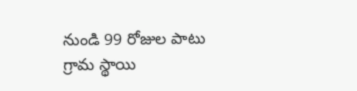నుండి 99 రోజుల పాటు గ్రామ స్థాయి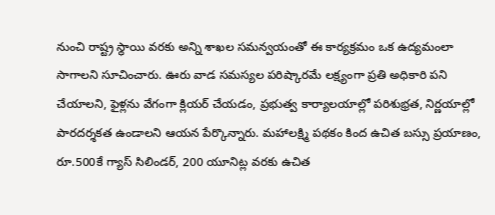నుంచి రాష్ట్ర స్థాయి వరకు అన్ని శాఖల సమన్వయంతో ఈ కార్యక్రమం ఒక ఉద్యమంలా సాగాలని సూచించారు. ఊరు వాడ సమస్యల పరిష్కారమే లక్ష్యంగా ప్రతి అధికారి పని చేయాలని, ఫైళ్లను వేగంగా క్లియర్ చేయడం, ప్రభుత్వ కార్యాలయాల్లో పరిశుభ్రత, నిర్ణయాల్లో పారదర్శకత ఉండాలని ఆయన పేర్కొన్నారు. మహాలక్ష్మి పథకం కింద ఉచిత బస్సు ప్రయాణం, రూ.500కే గ్యాస్ సిలిండర్, 200 యూనిట్ల వరకు ఉచిత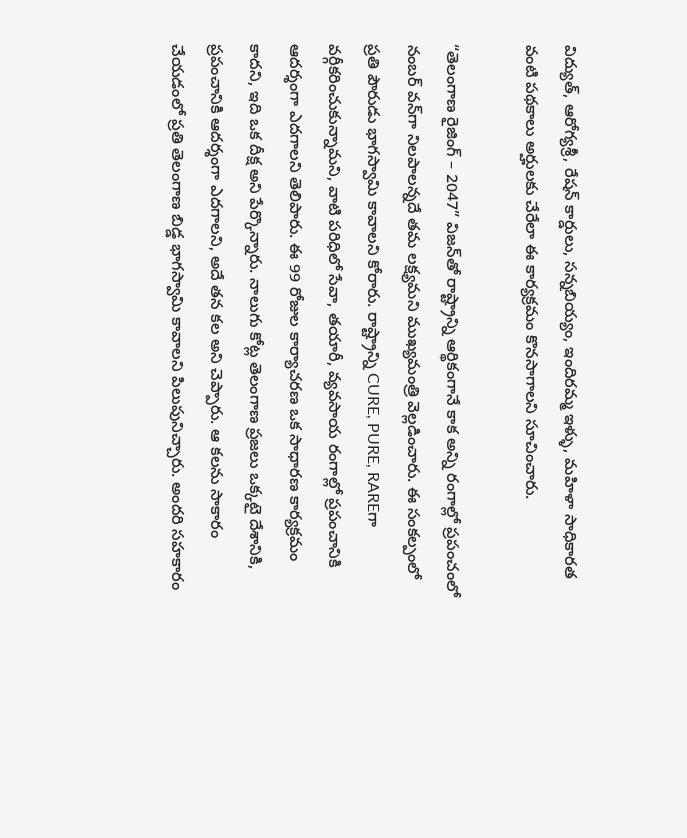విద్యుత్, ఆరోగ్యశ్రీ, రేషన్ కార్డులు, సన్నబియ్యం, ఇందిరమ్మ ఇళ్ళు, మహిళా సాధికారత వంటి పథకాలు అర్హులకు చేరేలా ఈ కార్యక్రమం కొనసాగాలని సూచించారు.

“తెలంగాణ రైజింగ్ – 2047” విజన్‌తో రాష్ట్రాన్ని ఆర్థికంగానే కాక అన్ని రంగాల్లో ప్రపంచంలో నంబర్ వన్‌గా నిలపాలన్నదే తమ లక్ష్యమని ముఖ్యమంత్రి వెల్లడించారు. ఈ సంకల్పంలో ప్రతి పౌరుడు భాగస్వామి కావాలని కోరారు. రాష్ట్రాన్ని CURE, PURE, RAREగా వర్గీకరించుకున్నామని, వాటి పరిధిలో సేవా, తయారీ, వ్యవసాయ రంగాల్లో ప్రపంచానికి ఆదర్శంగా ఎదగాలని తెలిపారు. ఈ 99 రోజుల కార్యాచరణ ఒక సాధారణ కార్యక్రమం కాదని, ఇది ఒక దీక్ష అని పేర్కొన్నారు. నాలుగు కోట్ల తెలంగాణ ప్రజలు ఒక్కటై దేశానికి, ప్రపంచానికి ఆదర్శంగా ఎదగాలని, అదే తన కల అని చెప్పారు. ఆ కలను సాకారం చేయడంలో ప్రతి తెలంగాణ బిడ్డ భాగస్వామి కావాలని పిలుపునిచ్చారు. అందరి సహకారం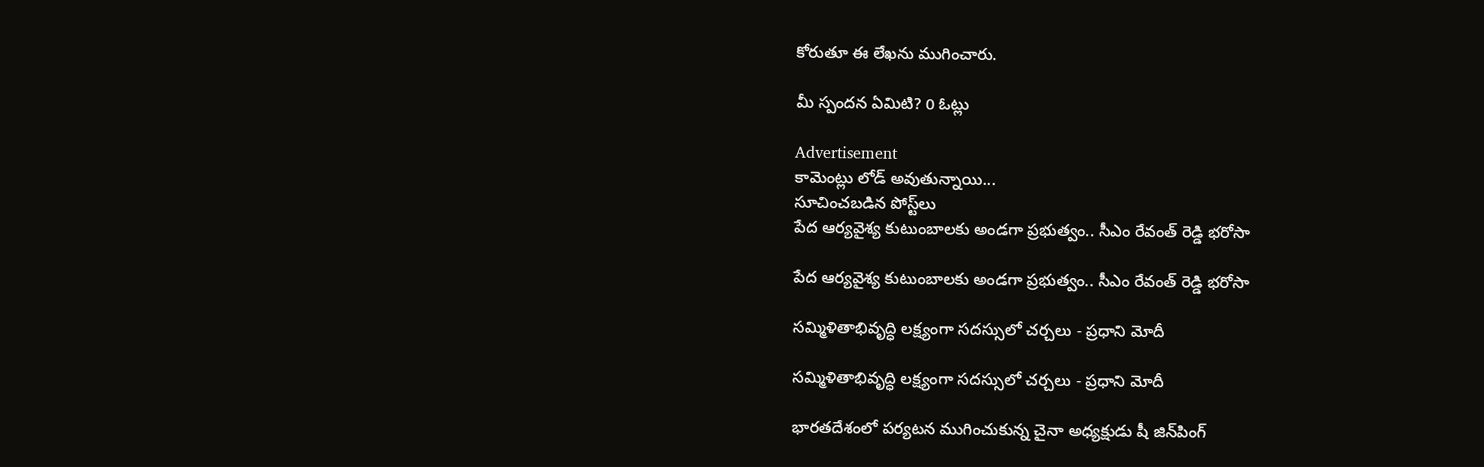కోరుతూ ఈ లేఖను ముగించారు.

మీ స్పందన ఏమిటి? 0 ఓట్లు

Advertisement
కామెంట్లు లోడ్ అవుతున్నాయి...
సూచించబడిన పోస్ట్‌లు
పేద ఆర్యవైశ్య కుటుంబాలకు అండగా ప్రభుత్వం.. సీఎం రేవంత్ రెడ్డి భరోసా

పేద ఆర్యవైశ్య కుటుంబాలకు అండగా ప్రభుత్వం.. సీఎం రేవంత్ రెడ్డి భరోసా

సమ్మిళితాభివృద్ధి లక్ష్యంగా సదస్సులో చర్చలు - ప్రధాని మోదీ

సమ్మిళితాభివృద్ధి లక్ష్యంగా సదస్సులో చర్చలు - ప్రధాని మోదీ

భారతదేశంలో పర్యటన ముగించుకున్న చైనా అధ్యక్షుడు షీ జిన్‌పింగ్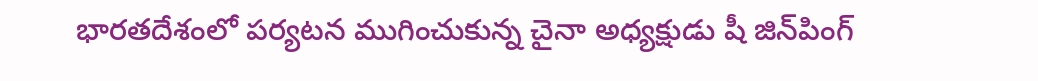భారతదేశంలో పర్యటన ముగించుకున్న చైనా అధ్యక్షుడు షీ జిన్‌పింగ్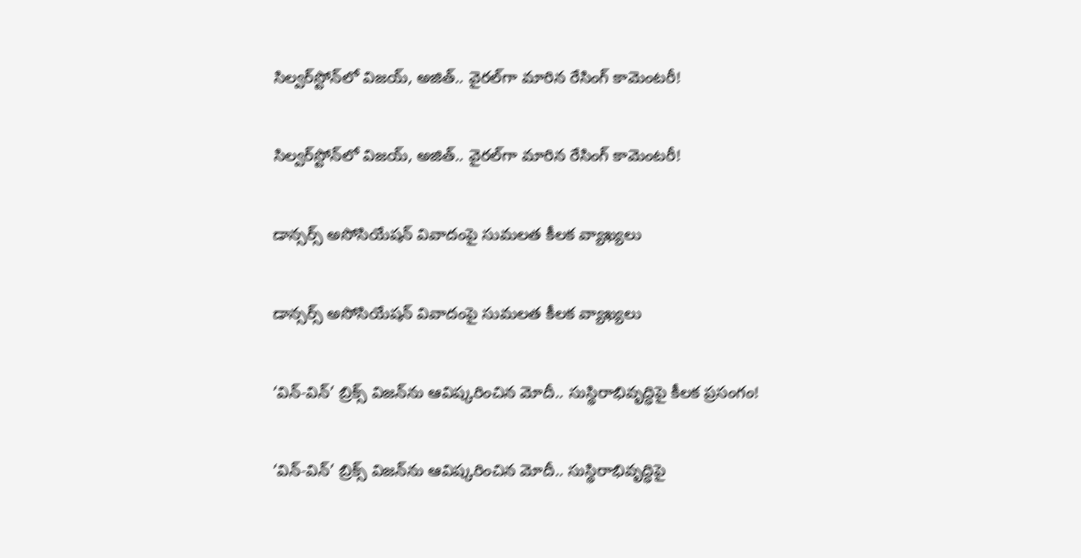సిల్వర్‌స్టోన్‌లో విజయ్‌, అజిత్‌.. వైరల్‌గా మారిన రేసింగ్‌ కామెంటరీ!

సిల్వర్‌స్టోన్‌లో విజయ్‌, అజిత్‌.. వైరల్‌గా మారిన రేసింగ్‌ కామెంటరీ!

డాన్సర్స్ అసోసియేషన్ వివాదంపై సుమలత కీలక వ్యాఖ్యలు

డాన్సర్స్ అసోసియేషన్ వివాదంపై సుమలత కీలక వ్యాఖ్యలు

‘విన్‌-విన్‌’ బ్రిక్స్‌ విజన్‌ను ఆవిష్కరించిన మోదీ.. సుస్థిరాభివృద్ధిపై కీలక ప్రసంగం!

‘విన్‌-విన్‌’ బ్రిక్స్‌ విజన్‌ను ఆవిష్కరించిన మోదీ.. సుస్థిరాభివృద్ధిపై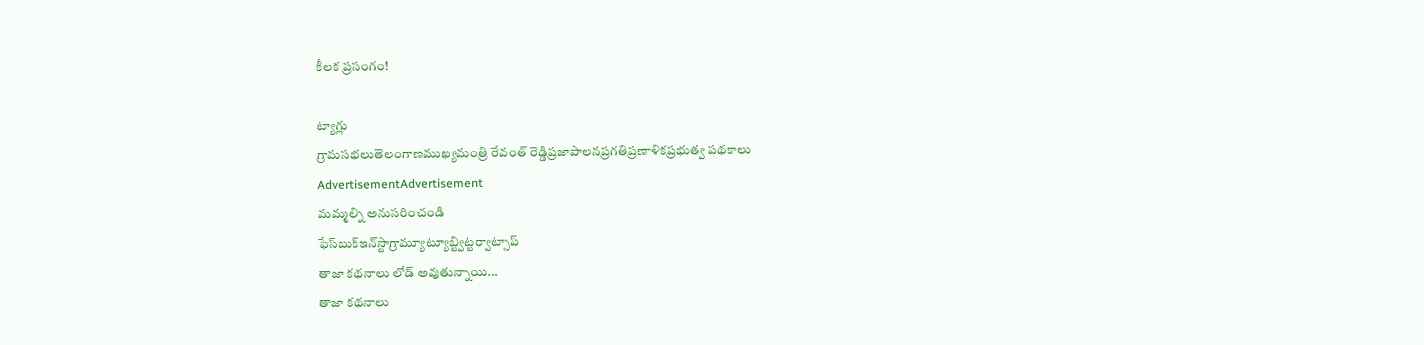కీలక ప్రసంగం!

ట్యాగ్లు
గ్రామసభలుతెలంగాణముఖ్యమంత్రి రేవంత్ రెడ్డిప్రజాపాలనప్రగతిప్రణాళికప్రభుత్వ పథకాలు
AdvertisementAdvertisement
మమ్మల్ని అనుసరించండి
ఫేస్‌బుక్ఇన్‌స్టాగ్రామ్యూట్యూబ్ట్విట్టర్వాట్సాప్
తాజా కథనాలు లోడ్ అవుతున్నాయి...
తాజా కథనాలు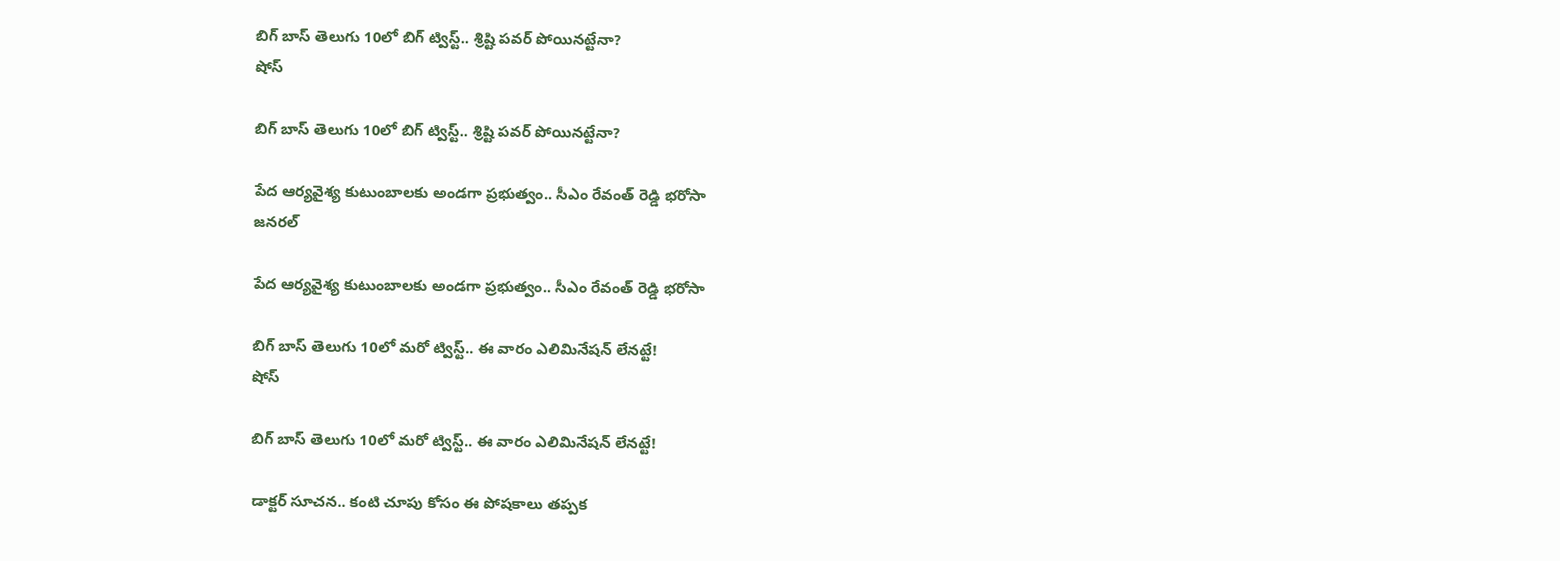బిగ్ బాస్ తెలుగు 10లో బిగ్ ట్విస్ట్.. శ్రిష్టి పవర్ పోయినట్టేనా?
షోస్

బిగ్ బాస్ తెలుగు 10లో బిగ్ ట్విస్ట్.. శ్రిష్టి పవర్ పోయినట్టేనా?

పేద ఆర్యవైశ్య కుటుంబాలకు అండగా ప్రభుత్వం.. సీఎం రేవంత్ రెడ్డి భరోసా
జనరల్

పేద ఆర్యవైశ్య కుటుంబాలకు అండగా ప్రభుత్వం.. సీఎం రేవంత్ రెడ్డి భరోసా

బిగ్ బాస్ తెలుగు 10లో మరో ట్విస్ట్.. ఈ వారం ఎలిమినేషన్ లేనట్టే!
షోస్

బిగ్ బాస్ తెలుగు 10లో మరో ట్విస్ట్.. ఈ వారం ఎలిమినేషన్ లేనట్టే!

డాక్టర్ సూచన.. కంటి చూపు కోసం ఈ పోషకాలు తప్పక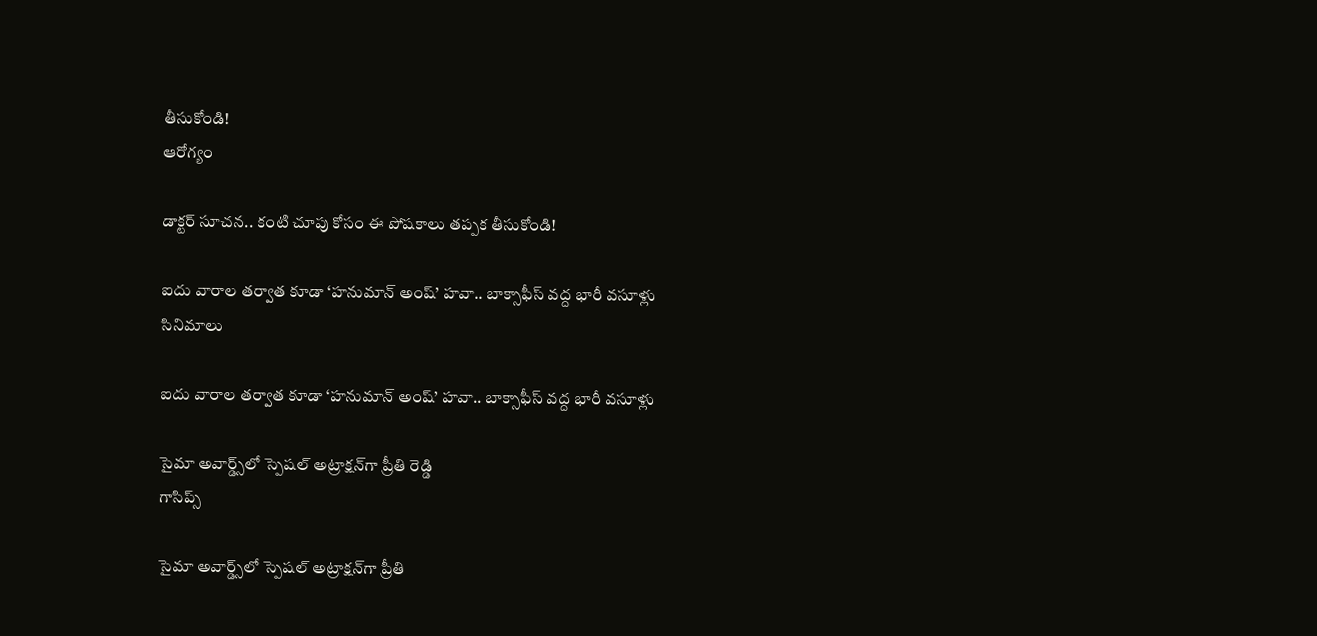తీసుకోండి!
ఆరోగ్యం

డాక్టర్ సూచన.. కంటి చూపు కోసం ఈ పోషకాలు తప్పక తీసుకోండి!

ఐదు వారాల తర్వాత కూడా ‘హనుమాన్ అంష్’ హవా.. బాక్సాఫీస్ వద్ద భారీ వసూళ్లు
సినిమాలు

ఐదు వారాల తర్వాత కూడా ‘హనుమాన్ అంష్’ హవా.. బాక్సాఫీస్ వద్ద భారీ వసూళ్లు

సైమా అవార్డ్స్‌లో స్పెషల్ అట్రాక్షన్‌గా ప్రీతి రెడ్డి
గాసిప్స్

సైమా అవార్డ్స్‌లో స్పెషల్ అట్రాక్షన్‌గా ప్రీతి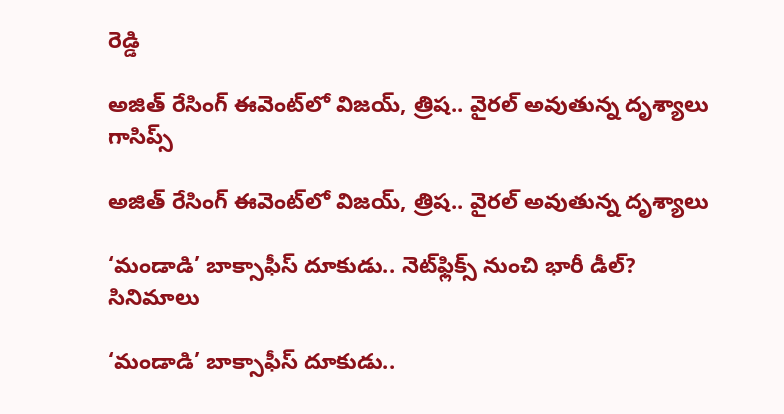రెడ్డి

అజిత్ రేసింగ్ ఈవెంట్‌లో విజయ్, త్రిష.. వైరల్ అవుతున్న దృశ్యాలు
గాసిప్స్

అజిత్ రేసింగ్ ఈవెంట్‌లో విజయ్, త్రిష.. వైరల్ అవుతున్న దృశ్యాలు

‘మండాడి’ బాక్సాఫీస్ దూకుడు.. నెట్‌ఫ్లిక్స్ నుంచి భారీ డీల్?
సినిమాలు

‘మండాడి’ బాక్సాఫీస్ దూకుడు..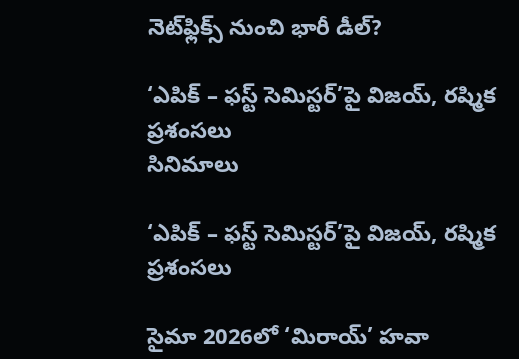నెట్‌ఫ్లిక్స్ నుంచి భారీ డీల్?

‘ఎపిక్ – ఫస్ట్ సెమిస్టర్’పై విజయ్, రష్మిక ప్రశంసలు
సినిమాలు

‘ఎపిక్ – ఫస్ట్ సెమిస్టర్’పై విజయ్, రష్మిక ప్రశంసలు

సైమా 2026లో ‘మిరాయ్’ హవా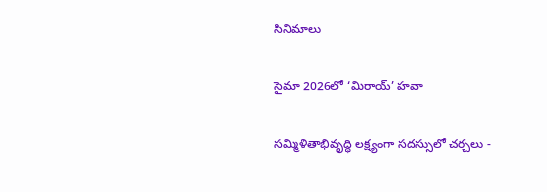సినిమాలు

సైమా 2026లో ‘మిరాయ్’ హవా

సమ్మిళితాభివృద్ధి లక్ష్యంగా సదస్సులో చర్చలు -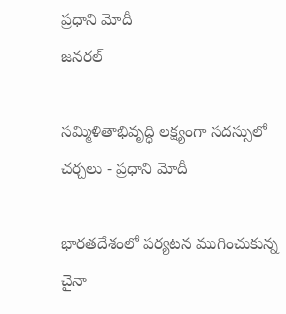ప్రధాని మోదీ
జనరల్

సమ్మిళితాభివృద్ధి లక్ష్యంగా సదస్సులో చర్చలు - ప్రధాని మోదీ

భారతదేశంలో పర్యటన ముగించుకున్న చైనా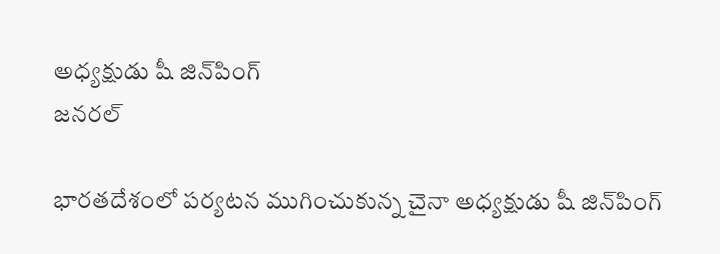అధ్యక్షుడు షీ జిన్‌పింగ్
జనరల్

భారతదేశంలో పర్యటన ముగించుకున్న చైనా అధ్యక్షుడు షీ జిన్‌పింగ్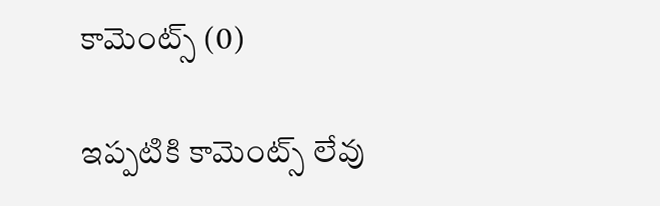కామెంట్స్ (0)

ఇప్పటికి కామెంట్స్ లేవు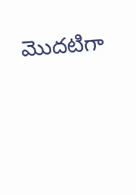మొదటిగా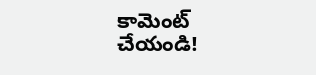కామెంట్ చేయండి!